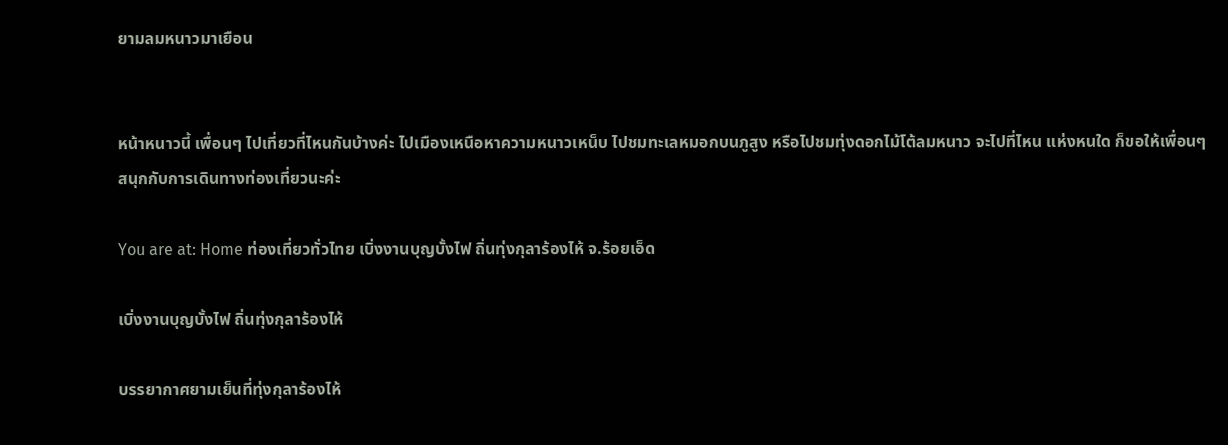ยามลมหนาวมาเยือน


หน้าหนาวนี้ เพื่อนๆ ไปเที่ยวที่ไหนกันบ้างค่ะ ไปเมืองเหนือหาความหนาวเหน็บ ไปชมทะเลหมอกบนภูสูง หรือไปชมทุ่งดอกไม้โต้ลมหนาว จะไปที่ไหน แห่งหนใด ก็ขอให้เพื่อนๆ สนุกกับการเดินทางท่องเที่ยวนะค่ะ

You are at: Home ท่องเที่ยวทั่วไทย เบิ่งงานบุญบั้งไฟ ถิ่นทุ่งกุลาร้องไห้ จ.ร้อยเอ็ด

เบิ่งงานบุญบั้งไฟ ถิ่นทุ่งกุลาร้องไห้

บรรยากาศยามเย็นที่ทุ่งกุลาร้องไห้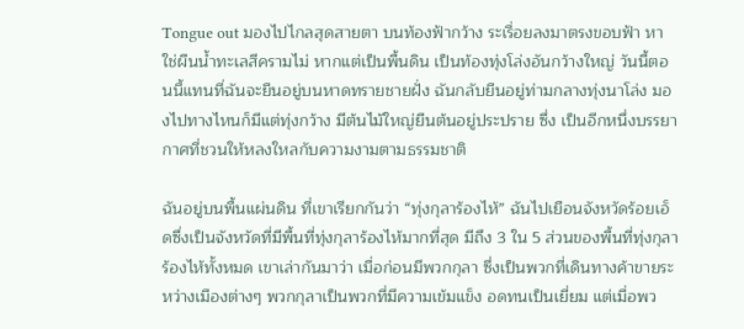Tongue out มองไปไกลสุดสายตา บนท้องฟ้ากว้าง ระเรื่อยลงมาตรงขอบฟ้า หาใช่ผืนน้ำทะเลสีครามไม่ หากแต่เป็นพื้นดิน เป็นท้องทุ่งโล่งอันกว้างใหญ่ วันนี้ตอนนี้แทนที่ฉันจะยืนอยู่บนหาดทรายชายฝั่ง ฉันกลับยืนอยู่ท่ามกลางทุ่งนาโล่ง มองไปทางไหนก็มีแต่ทุ่งกว้าง มีต้นไม้ใหญ่ยืนต้นอยู่ประปราย ซึ่ง เป็นอีกหนึ่งบรรยากาศที่ชวนให้หลงใหลกับความงามตามธรรมชาติ

ฉันอยู่บนพื้นแผ่นดิน ที่เขาเรียกกันว่า “ทุ่งกุลาร้องไห้” ฉันไปเยือนจังหวัดร้อยเอ็ดซึ่งเป็นจังหวัดที่มีพื้นที่ทุ่งกุลาร้องไห้มากที่สุด มีถึง 3 ใน 5 ส่วนของพื้นที่ทุ่งกุลาร้องไห้ทั้งหมด เขาเล่ากันมาว่า เมื่อก่อนมีพวกกุลา ซึ่งเป็นพวกที่เดินทางค้าขายระหว่างเมืองต่างๆ พวกกุลาเป็นพวกที่มีความเข้มแข็ง อดทนเป็นเยี่ยม แต่เมื่อพว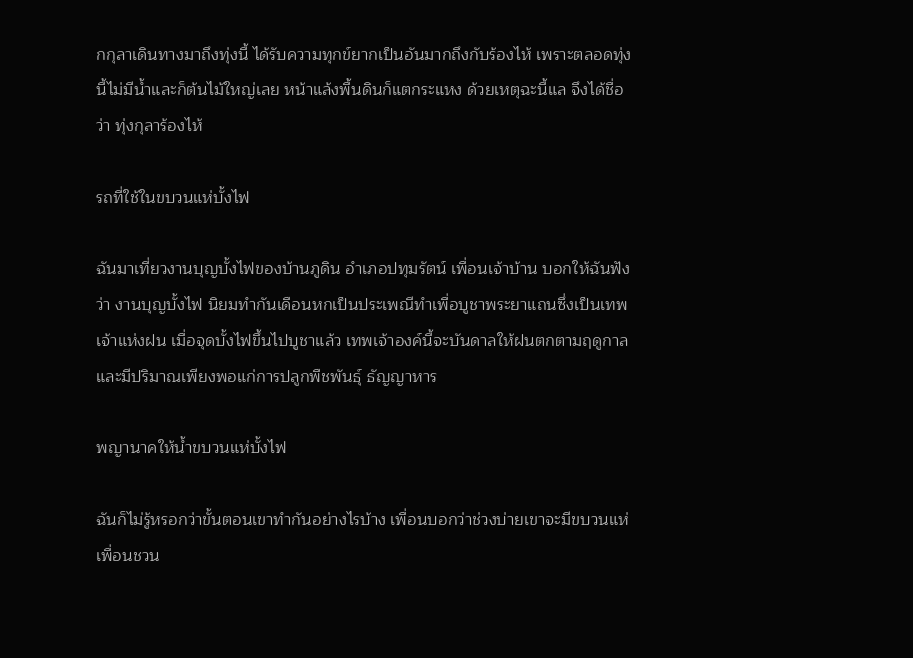กกุลาเดินทางมาถึงทุ่งนี้ ได้รับความทุกข์ยากเป็นอันมากถึงกับร้องไห้ เพราะตลอดทุ่งนี้ไม่มีน้ำและก็ต้นไม้ใหญ่เลย หน้าแล้งพื้นดินก็แตกระแหง ด้วยเหตุฉะนี้แล จึงได้ชื่อว่า ทุ่งกุลาร้องไห้

รถที่ใช้ในขบวนแห่บั้งไฟ

ฉันมาเที่ยวงานบุญบั้งไฟของบ้านภูดิน อำเภอปทุมรัตน์ เพื่อนเจ้าบ้าน บอกให้ฉันฟังว่า งานบุญบั้งไฟ นิยมทำกันเดือนหกเป็นประเพณีทำเพื่อบูชาพระยาแถนซึ่งเป็นเทพเจ้าแห่งฝน เมื่อจุดบั้งไฟขึ้นไปบูชาแล้ว เทพเจ้าองค์นี้จะบันดาลให้ฝนตกตามฤดูกาลและมีปริมาณเพียงพอแก่การปลูกพืชพันธุ์ ธัญญาหาร

พญานาคให้น้ำขบวนแห่บั้งไฟ

ฉันก็ไม่รู้หรอกว่าขั้นตอนเขาทำกันอย่างไรบ้าง เพื่อนบอกว่าช่วงบ่ายเขาจะมีขบวนแห่ เพื่อนชวน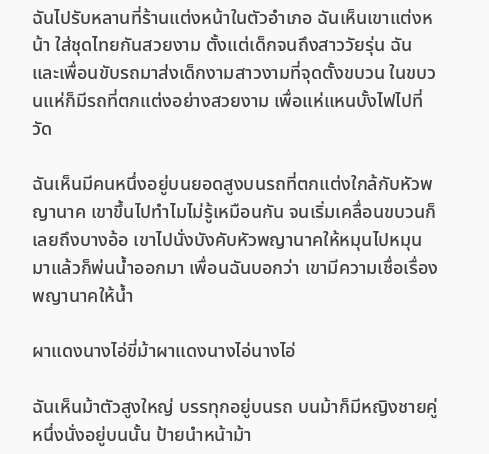ฉันไปรับหลานที่ร้านแต่งหน้าในตัวอำเภอ ฉันเห็นเขาแต่งหน้า ใส่ชุดไทยกันสวยงาม ตั้งแต่เด็กจนถึงสาววัยรุ่น ฉันและเพื่อนขับรถมาส่งเด็กงามสาวงามที่จุดตั้งขบวน ในขบวนแห่ก็มีรถที่ตกแต่งอย่างสวยงาม เพื่อแห่แหนบั้งไฟไปที่วัด

ฉันเห็นมีคนหนึ่งอยู่บนยอดสูงบนรถที่ตกแต่งใกล้กับหัวพญานาค เขาขึ้นไปทำไมไม่รู้เหมือนกัน จนเริ่มเคลื่อนขบวนก็เลยถึงบางอ้อ เขาไปนั่งบังคับหัวพญานาคให้หมุนไปหมุนมาแล้วก็พ่นน้ำออกมา เพื่อนฉันบอกว่า เขามีความเชื่อเรื่องพญานาคให้น้ำ

ผาแดงนางไอ่ขี่ม้าผาแดงนางไอ่นางไอ่

ฉันเห็นม้าตัวสูงใหญ่ บรรทุกอยู่บนรถ บนม้าก็มีหญิงชายคู่หนึ่งนั่งอยู่บนนั้น ป้ายนำหน้าม้า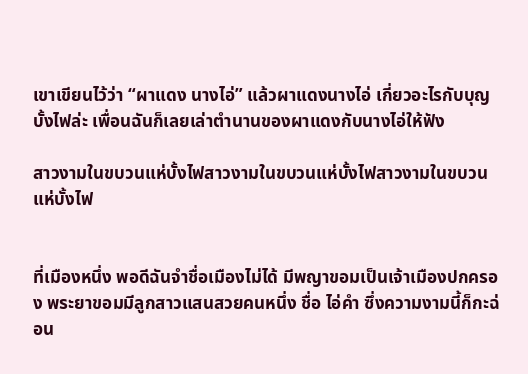เขาเขียนไว้ว่า “ผาแดง นางไอ่” แล้วผาแดงนางไอ่ เกี่ยวอะไรกับบุญบั้งไฟล่ะ เพื่อนฉันก็เลยเล่าตำนานของผาแดงกับนางไอ่ให้ฟัง

สาวงามในขบวนแห่บั้งไฟสาวงามในขบวนแห่บั้งไฟสาวงามในขบวนแห่บั้งไฟ


ที่เมืองหนึ่ง พอดีฉันจำชื่อเมืองไม่ได้ มีพญาขอมเป็นเจ้าเมืองปกครอง พระยาขอมมีลูกสาวแสนสวยคนหนึ่ง ชื่อ ไอ่คำ ซึ่งความงามนี้ก็กะฉ่อน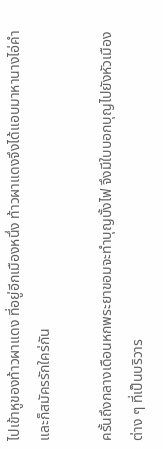ไปเข้าหูของท้าวผาแดง ที่อยู่อีกเมืองหนึ่ง ท้าวผาแดงจึงได้แอบมาหานางไอ่คำ และก็สมัครรักใคร่กัน

ครั้นถึงกลางเดือนหกพระยาขอมจะทำบุญบั้งไฟ จึงมีใบบอกบุญไปยังหัวเมืองต่าง ๆ ที่เป็นบริวาร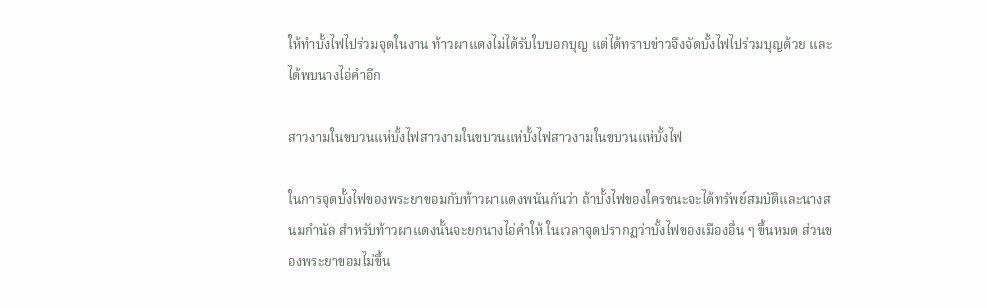ให้ทำบั้งไฟไปร่วมจุดในงาน ท้าวผาแดงไม่ได้รับใบบอกบุญ แต่ได้ทราบข่าวจึงจัดบั้งไฟไปร่วมบุญด้วย และได้พบนางไอ่คำอีก

สาวงามในขบวนแห่บั้งไฟสาวงามในขบวนแห่บั้งไฟสาวงามในขบวนแห่บั้งไฟ

ในการจุดบั้งไฟของพระยาขอมกับท้าวผาแดงพนันกันว่า ถ้าบั้งไฟของใครชนะจะได้ทรัพย์สมบัติและนางสนมกำนัล สำหรับท้าวผาแดงนั้นจะยกนางไอ่คำให้ ในเวลาจุดปรากฏว่าบั้งไฟของเมืองอื่น ๆ ขึ้นหมด ส่วนของพระยาขอมไม่ขึ้น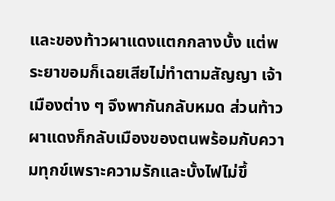และของท้าวผาแดงแตกกลางบั้ง แต่พระยาขอมก็เฉยเสียไม่ทำตามสัญญา เจ้าเมืองต่าง ๆ จึงพากันกลับหมด ส่วนท้าวผาแดงก็กลับเมืองของตนพร้อมกับความทุกข์เพราะความรักและบั้งไฟไม่ขึ้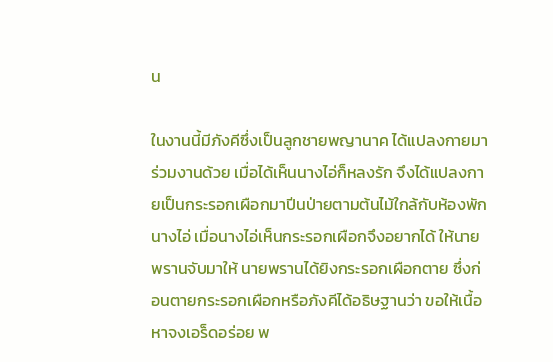น

ในงานนี้มีภังคีซึ่งเป็นลูกชายพญานาค ได้แปลงกายมาร่วมงานด้วย เมื่อได้เห็นนางไอ่ก็หลงรัก จึงได้แปลงกายเป็นกระรอกเผือกมาปีนป่ายตามต้นไม้ใกล้กับห้องพักนางไอ่ เมื่อนางไอ่เห็นกระรอกเผือกจึงอยากได้ ให้นายพรานจับมาให้ นายพรานได้ยิงกระรอกเผือกตาย ซึ่งก่อนตายกระรอกเผือกหรือภังคีได้อธิษฐานว่า ขอให้เนื้อหาจงเอร็ดอร่อย พ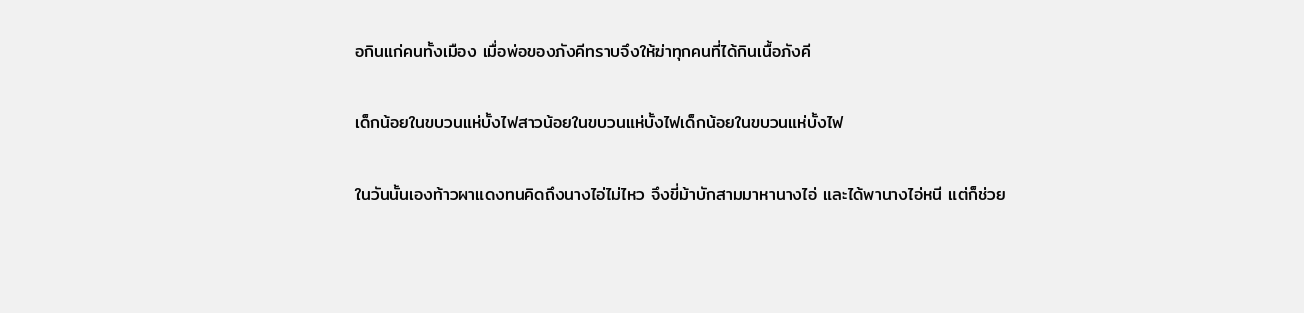อกินแก่คนทั้งเมือง เมื่อพ่อของภังคีทราบจึงให้ฆ่าทุกคนที่ได้กินเนื้อภังคี

เด็กน้อยในขบวนแห่บั้งไฟสาวน้อยในขบวนแห่บั้งไฟเด็กน้อยในขบวนแห่บั้งไฟ

ในวันนั้นเองท้าวผาแดงทนคิดถึงนางไอ่ไม่ไหว จึงขี่ม้าบักสามมาหานางไอ่ และได้พานางไอ่หนี แต่ก็ช่วย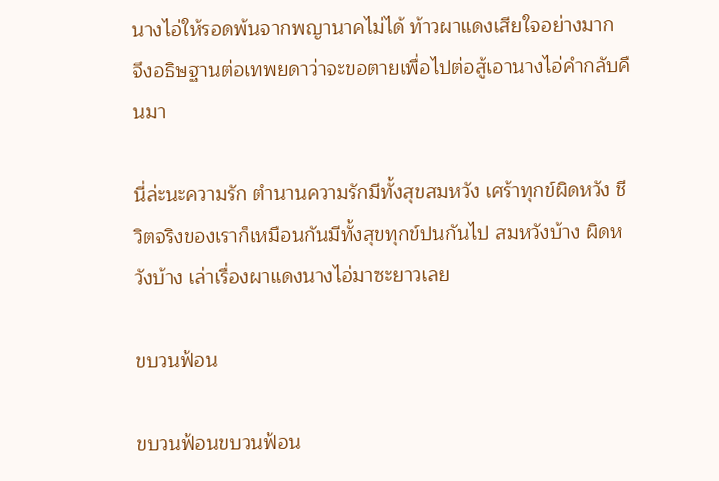นางไอ่ให้รอดพ้นจากพญานาคไม่ได้ ท้าวผาแดงเสียใจอย่างมาก จึงอธิษฐานต่อเทพยดาว่าจะขอตายเพื่อไปต่อสู้เอานางไอ่คำกลับคืนมา

นี่ล่ะนะความรัก ตำนานความรักมีทั้งสุขสมหวัง เศร้าทุกข์ผิดหวัง ชีวิตจริงของเราก็เหมือนกันมีทั้งสุขทุกข์ปนกันไป สมหวังบ้าง ผิดหวังบ้าง เล่าเรื่องผาแดงนางไอ่มาซะยาวเลย

ขบวนฟ้อน

ขบวนฟ้อนขบวนฟ้อน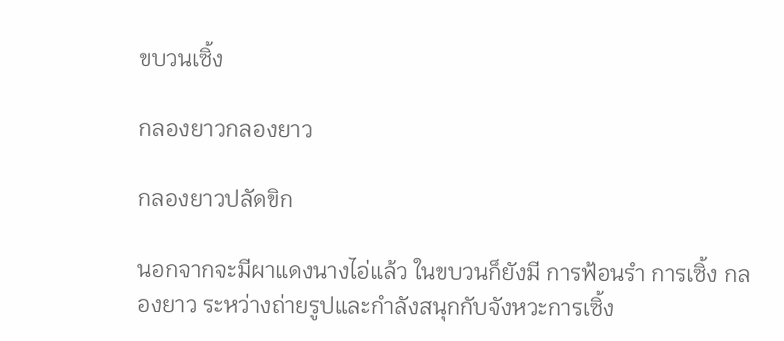ขบวนเซิ้ง

กลองยาวกลองยาว

กลองยาวปลัดขิก

นอกจากจะมีผาแดงนางไอ่แล้ว ในขบวนก็ยังมี การฟ้อนรำ การเซิ้ง กลองยาว ระหว่างถ่ายรูปและกำลังสนุกกับจังหวะการเซิ้ง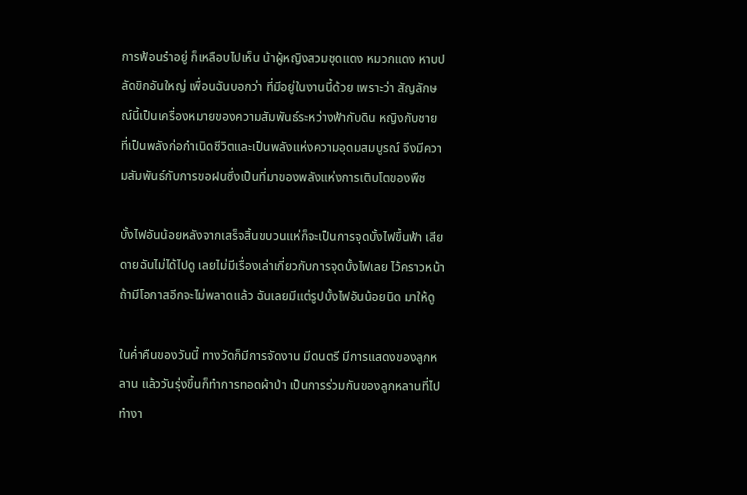การฟ้อนรำอยู่ ก็เหลือบไปเห็น น้าผู้หญิงสวมชุดแดง หมวกแดง หาบปลัดขิกอันใหญ่ เพื่อนฉันบอกว่า ที่มีอยู่ในงานนี้ด้วย เพราะว่า สัญลักษณ์นี้เป็นเครื่องหมายของความสัมพันธ์ระหว่างฟ้ากับดิน หญิงกับชาย ที่เป็นพลังก่อกำเนิดชีวิตและเป็นพลังแห่งความอุดมสมบูรณ์ จึงมีความสัมพันธ์กับการขอฝนซึ่งเป็นที่มาของพลังแห่งการเติบโตของพืช

บั้งไฟอันน้อยหลังจากเสร็จสิ้นขบวนแห่ก็จะเป็นการจุดบั้งไฟขึ้นฟ้า เสียดายฉันไม่ได้ไปดู เลยไม่มีเรื่องเล่าเกี่ยวกับการจุดบั้งไฟเลย ไว้คราวหน้า ถ้ามีโอกาสอีกจะไม่พลาดแล้ว ฉันเลยมีแต่รูปบั้งไฟอันน้อยนิด มาให้ดู

ในค่ำคืนของวันนี้ ทางวัดก็มีการจัดงาน มีดนตรี มีการแสดงของลูกหลาน แล้ววันรุ่งขึ้นก็ทำการทอดผ้าป่า เป็นการร่วมกันของลูกหลานที่ไปทำงา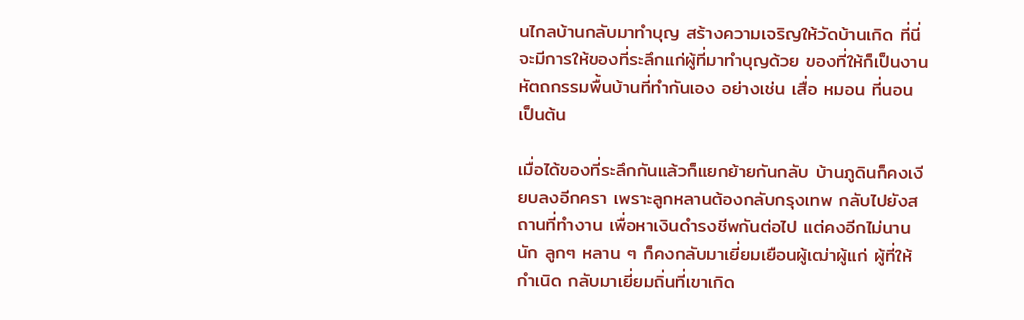นไกลบ้านกลับมาทำบุญ สร้างความเจริญให้วัดบ้านเกิด ที่นี่จะมีการให้ของที่ระลึกแก่ผู้ที่มาทำบุญด้วย ของที่ให้ก็เป็นงานหัตถกรรมพื้นบ้านที่ทำกันเอง อย่างเช่น เสื่อ หมอน ที่นอน เป็นต้น

เมื่อได้ของที่ระลึกกันแล้วก็แยกย้ายกันกลับ บ้านภูดินก็คงเงียบลงอีกครา เพราะลูกหลานต้องกลับกรุงเทพ กลับไปยังสถานที่ทำงาน เพื่อหาเงินดำรงชีพกันต่อไป แต่คงอีกไม่นานนัก ลูกๆ หลาน ๆ ก็คงกลับมาเยี่ยมเยือนผู้เฒ่าผู้แก่ ผู้ที่ให้กำเนิด กลับมาเยี่ยมถิ่นที่เขาเกิด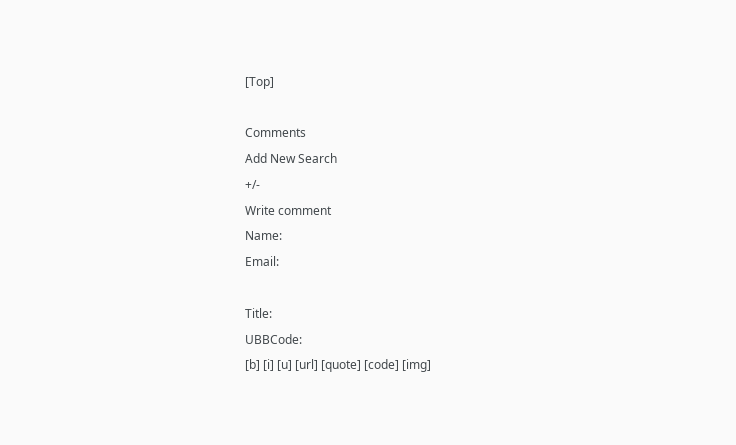[Top]

Comments
Add New Search
+/-
Write comment
Name:
Email:

Title:
UBBCode:
[b] [i] [u] [url] [quote] [code] [img]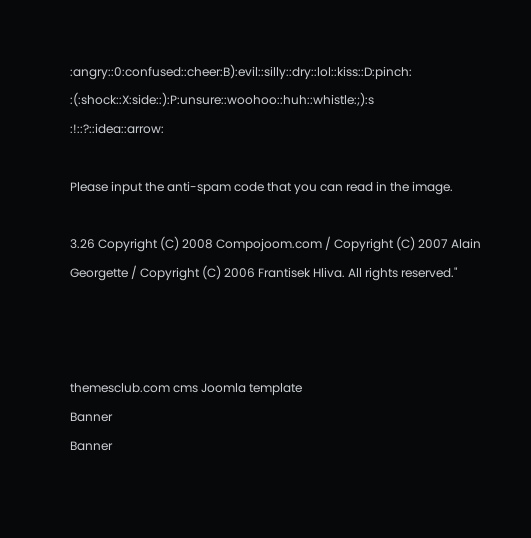:angry::0:confused::cheer:B):evil::silly::dry::lol::kiss::D:pinch:
:(:shock::X:side::):P:unsure::woohoo::huh::whistle:;):s
:!::?::idea::arrow:

Please input the anti-spam code that you can read in the image.

3.26 Copyright (C) 2008 Compojoom.com / Copyright (C) 2007 Alain Georgette / Copyright (C) 2006 Frantisek Hliva. All rights reserved."



themesclub.com cms Joomla template
Banner
Banner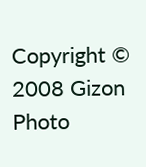Copyright © 2008 Gizon Photo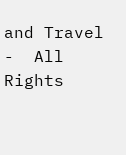and Travel  -  All Rights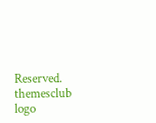Reserved.
themesclub logo